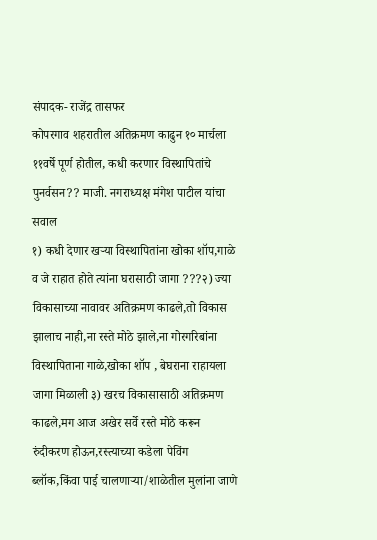संपादक- राजेंद्र तासफर
कोपरगाव शहरातील अतिक्रमण काढुन १० मार्चला ११वर्षे पूर्ण होतील, कधी करणार विस्थापितांचे पुनर्वसन?? माजी. नगराध्यक्ष मंगेश पाटील यांचा सवाल
१) कधी देणार खऱ्या विस्थापितांना खोका शॉप,गाळे व जे राहात होते त्यांना घरासाठी जागा ???२) ज्या विकासाच्या नावावर अतिक्रमण काढले,तो विकास झालाच नाही,ना रस्ते मोठे झाले,ना गोरगरिबांना विस्थापिताना गाळे,खोका शॉप , बेघराना राहायला जागा मिळाली ३) खरच विकासासाठी अतिक्रमण काढले,मग आज अखेर सर्वे रस्ते मोठे करून रुंदीकरण होऊन,रस्त्याच्या कडेला पेविंग ब्लॉक,किंवा पाई चालणाऱ्या/शाळेतील मुलांना जाणे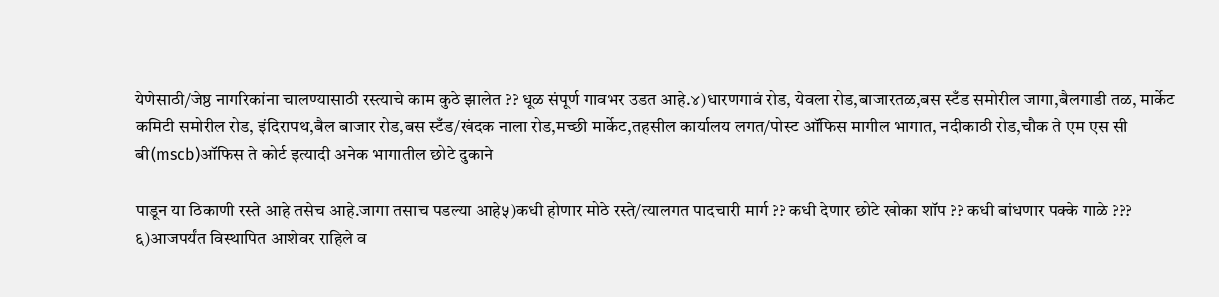येणेसाठी/जेष्ठ नागरिकांना चालण्यासाठी रस्त्याचे काम कुठे झालेत ?? धूळ संपूर्ण गावभर उडत आहे.४)धारणगावं रोड, येवला रोड,बाजारतळ,बस स्टँड समोरील जागा,बैलगाडी तळ, मार्केट कमिटी समोरील रोड, इंदिरापथ,बैल बाजार रोड,बस स्टँड/खंदक नाला रोड,मच्छी मार्केट,तहसील कार्यालय लगत/पोस्ट ऑफिस मागील भागात, नदीकाठी रोड,चौक ते एम एस सी बी(mscb)ऑफिस ते कोर्ट इत्यादी अनेक भागातील छोटे दुकाने

पाडून या ठिकाणी रस्ते आहे तसेच आहे.जागा तसाच पडल्या आहे५)कधी होणार मोठे रस्ते/त्यालगत पादचारी मार्ग ?? कधी देणार छोटे खोका शॉप ?? कधी बांधणार पक्के गाळे ??? ६)आजपर्यंत विस्थापित आशेवर राहिले व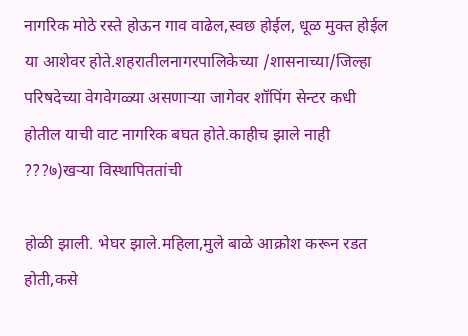नागरिक मोठे रस्ते होऊन गाव वाढेल,स्वछ होईल, धूळ मुक्त होईल या आशेवर होते.शहरातीलनागरपालिकेच्या /शासनाच्या/जिल्हा परिषदेच्या वेगवेगळ्या असणाऱ्या जागेवर शॉपिंग सेन्टर कधी होतील याची वाट नागरिक बघत होते.काहीच झाले नाही ???७)खऱ्या विस्थापिततांची

होळी झाली. भेघर झाले.महिला,मुले बाळे आक्रोश करून रडत होती,कसे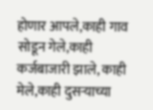होणार आपले,काही गाव सोडून गेले,काही कर्जबाजारी झाले, काही मेले,काही दुसऱ्याच्या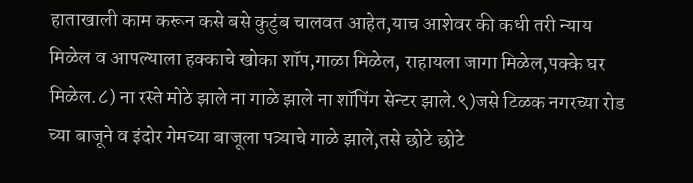हाताखाली काम करून कसे बसे कुटुंब चालवत आहेत,याच आशेवर की कधी तरी न्याय मिळेल व आपल्याला हक्काचे खोका शॉप,गाळा मिळेल, राहायला जागा मिळेल,पक्के घर मिळेल.८) ना रस्ते मोठे झाले ना गाळे झाले ना शॉपिंग सेन्टर झाले.९)जसे टिळक नगरच्या रोड च्या बाजूने व इंदोर गेमच्या बाजूला पत्र्याचे गाळे झाले,तसे छोटे छोटे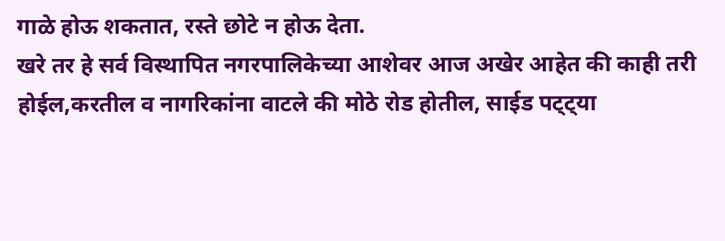गाळे होऊ शकतात, रस्ते छोटे न होऊ देता.
खरे तर हे सर्व विस्थापित नगरपालिकेच्या आशेवर आज अखेर आहेत की काही तरी होईल,करतील व नागरिकांना वाटले की मोठे रोड होतील, साईड पट्ट्या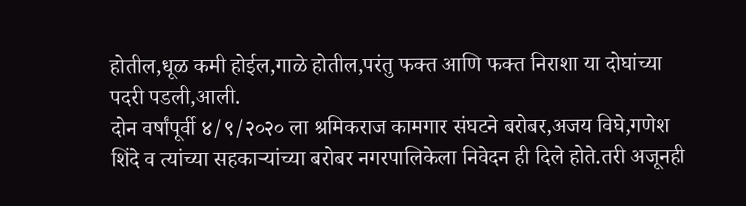होतील,धूळ कमी होईल,गाळे होतील,परंतु फक्त आणि फक्त निराशा या दोघांच्या पदरी पडली,आली.
दोन वर्षांपूर्वी ४/९/२०२० ला श्रमिकराज कामगार संघटने बरोबर,अजय विघे,गणेश शिंदे व त्यांच्या सहकाऱ्यांच्या बरोबर नगरपालिकेला निवेदन ही दिले होते.तरी अजूनही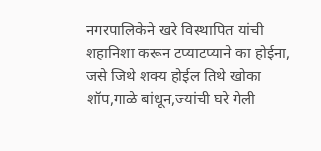नगरपालिकेने खरे विस्थापित यांची शहानिशा करून टप्याटप्याने का होईना, जसे जिथे शक्य होईल तिथे खोका शॉप,गाळे बांधून,ज्यांची घरे गेली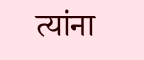त्यांना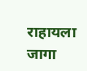राहायला जागा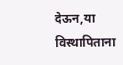देऊन,या विस्थापिताना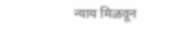न्याय मिळवून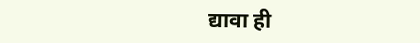द्यावा ही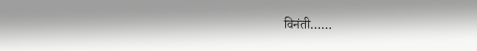विनंती……